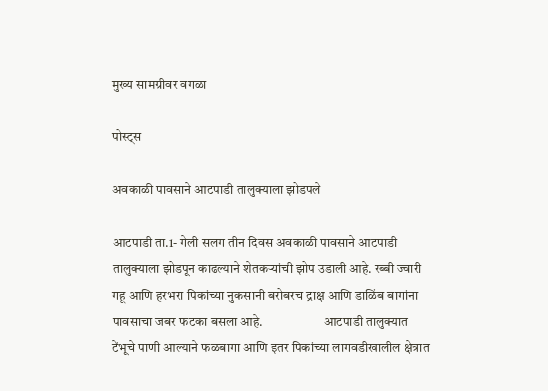मुख्य सामग्रीवर वगळा

पोस्ट्स

अवकाळी पावसाने आटपाडी तालुक्याला झोडपले

आटपाडी ता.1- गेली सलग तीन दिवस अवकाळी पावसाने आटपाडी तालुक्याला झोडपून काढल्याने शेतकऱ्यांची झोप उडाली आहे. रब्बी ज्वारी गहू आणि हरभरा पिकांच्या नुकसानी बरोबरच द्राक्ष आणि डाळिंब बागांना पावसाचा जबर फटका बसला आहे.                       आटपाडी तालुक्यात टेंभूचे पाणी आल्याने फळबागा आणि इतर पिकांच्या लागवडीखालील क्षेत्रात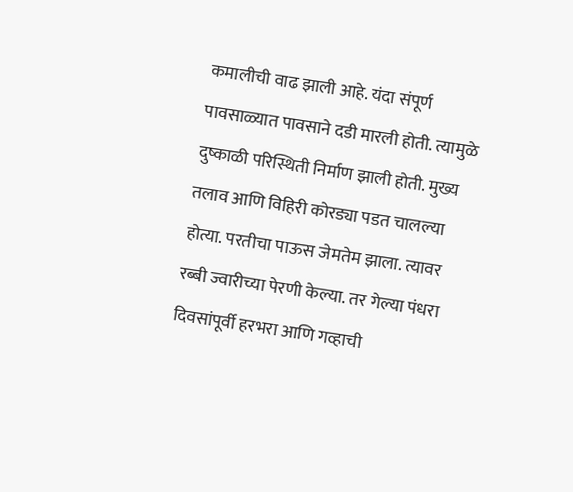कमालीची वाढ झाली आहे. यंदा संपूर्ण पावसाळ्यात पावसाने दडी मारली होती. त्यामुळे दुष्काळी परिस्थिती निर्माण झाली होती. मुख्य तलाव आणि विहिरी कोरड्या पडत चालल्या होत्या. परतीचा पाऊस जेमतेम झाला. त्यावर रब्बी ज्वारीच्या पेरणी केल्या. तर गेल्या पंधरा दिवसांपूर्वी हरभरा आणि गव्हाची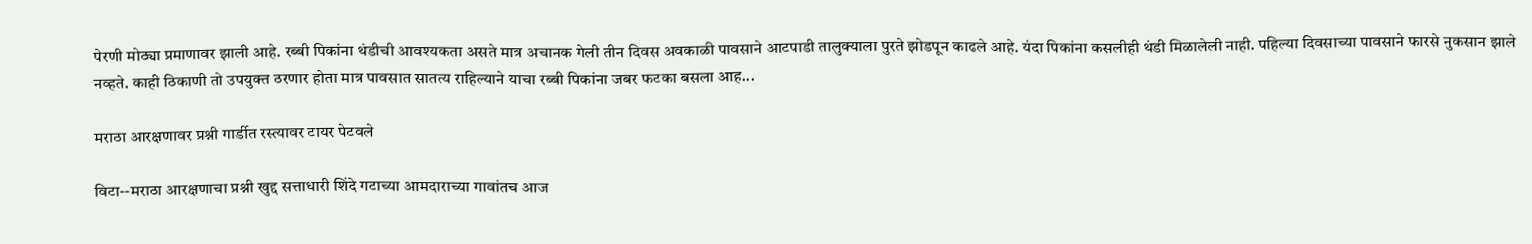पेरणी मोठ्या प्रमाणावर झाली आहे. रब्बी पिकांना थंडीची आवश्यकता असते मात्र अचानक गेली तीन दिवस अवकाळी पावसाने आटपाडी तालुक्याला पुरते झोडपून काढले आहे. यंदा पिकांना कसलीही थंडी मिळालेली नाही. पहिल्या दिवसाच्या पावसाने फारसे नुकसान झाले नव्हते. काही ठिकाणी तो उपयुक्त ठरणार होता मात्र पावसात सातत्य राहिल्याने याचा रब्बी पिकांना जबर फटका बसला आह...

मराठा आरक्षणावर प्रश्नी गार्डीत रस्त्यावर टायर पेटवले

विटा--मराठा आरक्षणाचा प्रश्नी खुद्द सत्ताधारी शिंदे गटाच्या आमदाराच्या गावांतच आज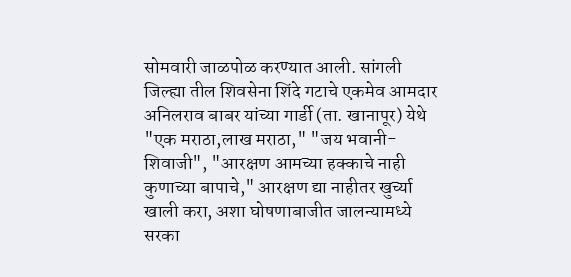सोमवारी जाळपोळ करण्यात आली. सांगली जिल्ह्या तील शिवसेना शिंदे गटाचे एकमेव आमदार अनिलराव बाबर यांच्या गार्डी (ता. खानापूर) येथे "एक मराठा,लाख मराठा," "जय भवानी- शिवाजी", "आरक्षण आमच्या हक्काचे नाही कुणाच्या बापाचे," आरक्षण द्या नाहीतर खुर्च्या खाली करा, अशा घोषणाबाजीत जालन्यामध्ये सरका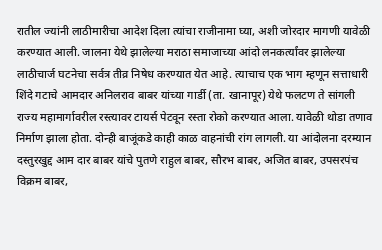रातील ज्यांनी लाठीमारीचा आदेश दिला त्यांचा राजीनामा घ्या, अशी जोरदार मागणी यावेळी करण्यात आली. जालना येथे झालेल्या मराठा समाजाच्या आंदो लनकर्त्यांवर झालेल्या लाठीचार्ज घटनेचा सर्वत्र तीव्र निषेध करण्यात येत आहे. त्याचाच एक भाग म्हणून सत्ताधारी शिंदे गटाचे आमदार अनिलराव बाबर यांच्या गार्डी (ता. खानापूर) येथे फलटण ते सांगली राज्य महामार्गावरील रस्त्यावर टायर्स पेटवून रस्ता रोको करण्यात आला. यावेळी थोडा तणाव निर्माण झाला होता. दोन्ही बाजूंकडे काही काळ वाहनांची रांग लागली. या आंदोलना दरम्यान दस्तुरखुद्द आम दार बाबर यांचे पुतणे राहुल बाबर, सौरभ बाबर, अजित बाबर, उपसरपंच विक्रम बाबर,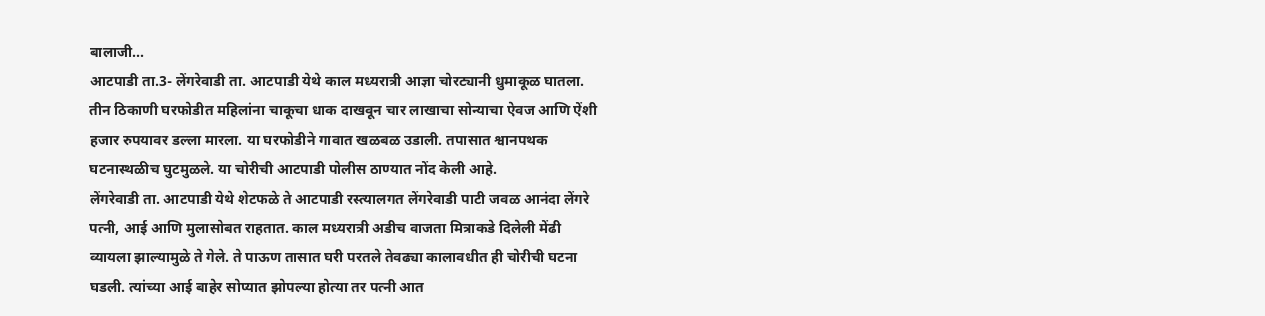बालाजी...
आटपाडी ता.3- लेंगरेवाडी ता. आटपाडी येथे काल मध्यरात्री आज्ञा चोरट्यानी धुमाकूळ घातला.  तीन ठिकाणी घरफोडीत महिलांना चाकूचा धाक दाखवून चार लाखाचा सोन्याचा ऐवज आणि ऐंशी हजार रुपयावर डल्ला मारला. या घरफोडीने गावात खळबळ उडाली. तपासात श्वानपथक घटनास्थळीच घुटमुळले. या चोरीची आटपाडी पोलीस ठाण्यात नोंद केली आहे.                 लेंगरेवाडी ता. आटपाडी येथे शेटफळे ते आटपाडी रस्त्यालगत लेंगरेवाडी पाटी जवळ आनंदा लेंगरे पत्नी, आई आणि मुलासोबत राहतात. काल मध्यरात्री अडीच वाजता मित्राकडे दिलेली मेंढी व्यायला झाल्यामुळे ते गेले. ते पाऊण तासात घरी परतले तेवढ्या कालावधीत ही चोरीची घटना घडली. त्यांच्या आई बाहेर सोप्यात झोपल्या होत्या तर पत्नी आत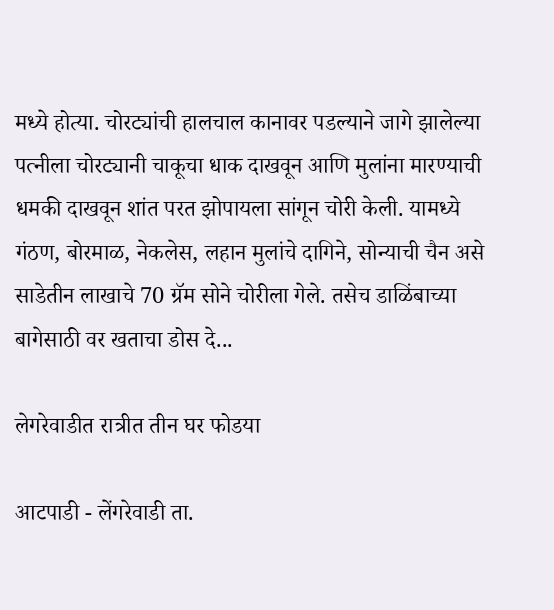मध्ये होत्या. चोरट्यांची हालचाल कानावर पडल्याने जागे झालेल्या पत्नीला चोरट्यानी चाकूचा धाक दाखवून आणि मुलांना मारण्याची धमकी दाखवून शांत परत झोपायला सांगून चोरी केली. यामध्ये गंठण, बोरमाळ, नेकलेस, लहान मुलांचे दागिने, सोन्याची चैन असे साडेतीन लाखाचे 70 ग्रॅम सोने चोरीला गेले. तसेच डाळिंबाच्या बागेसाठी वर खताचा डोस दे...

लेगरेवाडीत रात्रीत तीन घर फोडया

आटपाडी - लेंगरेवाडी ता.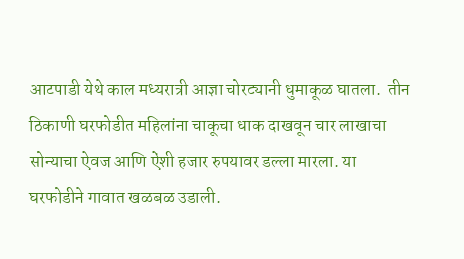आटपाडी येथे काल मध्यरात्री आज्ञा चोरट्यानी धुमाकूळ घातला.  तीन ठिकाणी घरफोडीत महिलांना चाकूचा धाक दाखवून चार लाखाचा सोन्याचा ऐवज आणि ऐंशी हजार रुपयावर डल्ला मारला. या घरफोडीने गावात खळबळ उडाली.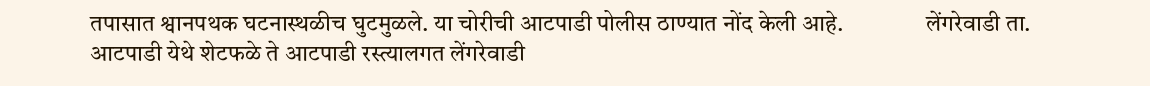तपासात श्वानपथक घटनास्थळीच घुटमुळले. या चोरीची आटपाडी पोलीस ठाण्यात नोंद केली आहे.                 लेंगरेवाडी ता. आटपाडी येथे शेटफळे ते आटपाडी रस्त्यालगत लेंगरेवाडी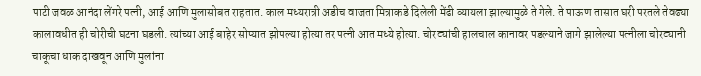पाटी जवळ आनंदा लेंगरे पत्नी, आई आणि मुलासोबत राहतात. काल मध्यरात्री अडीच वाजता मित्राकडे दिलेली मेंढी व्यायला झाल्यामुळे ते गेले. ते पाऊण तासात घरी परतले तेवढ्या कालावधीत ही चोरीची घटना घडली. त्यांच्या आई बाहेर सोप्यात झोपल्या होत्या तर पत्नी आत मध्ये होत्या. चोरट्यांची हालचाल कानावर पडल्याने जागे झालेल्या पत्नीला चोरट्यानी चाकूचा धाक दाखवून आणि मुलांना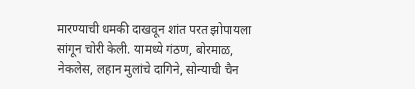मारण्याची धमकी दाखवून शांत परत झोपायला सांगून चोरी केली. यामध्ये गंठण, बोरमाळ, नेकलेस, लहान मुलांचे दागिने, सोन्याची चैन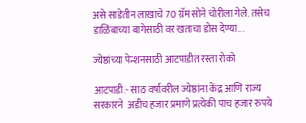असे साडेतीन लाखाचे 70 ग्रॅम सोने चोरीला गेले. तसेच डाळिंबाच्या बागेसाठी वर खताचा डोस देण्या...

ज्येष्ठांच्या पेन्शनसाठी आटपाडीत रस्ता रोको

आटपाडी.- साठ वर्षावरील ज्येष्ठांना केंद्र आणि राज्य सरकारने  अडीच हजार प्रमाणे प्रत्येकी पाच हजार रुपये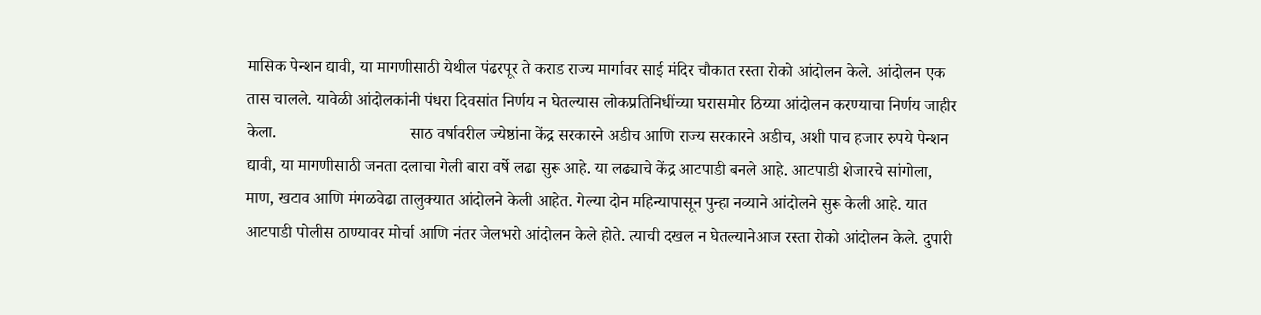मासिक पेन्शन द्यावी, या मागणीसाठी येथील पंढरपूर ते कराड राज्य मार्गावर साई मंदिर चौकात रस्ता रोको आंदोलन केले. आंदोलन एक तास चालले. यावेळी आंदोलकांनी पंधरा दिवसांत निर्णय न घेतल्यास लोकप्रतिनिधींच्या घरासमोर ठिय्या आंदोलन करण्याचा निर्णय जाहीर केला.                                साठ वर्षावरील ज्येष्ठांना केंद्र सरकारने अडीच आणि राज्य सरकारने अडीच, अशी पाच हजार रुपये पेन्शन द्यावी, या मागणीसाठी जनता दलाचा गेली बारा वर्षे लढा सुरू आहे. या लढ्याचे केंद्र आटपाडी बनले आहे. आटपाडी शेजारचे सांगोला, माण, खटाव आणि मंगळवेढा तालुक्यात आंदोलने केली आहेत. गेल्या दोन महिन्यापासून पुन्हा नव्याने आंदोलने सुरू केली आहे. यात आटपाडी पोलीस ठाण्यावर मोर्चा आणि नंतर जेलभरो आंदोलन केले होते. त्याची दखल न घेतल्यानेआज रस्ता रोको आंदोलन केले. दुपारी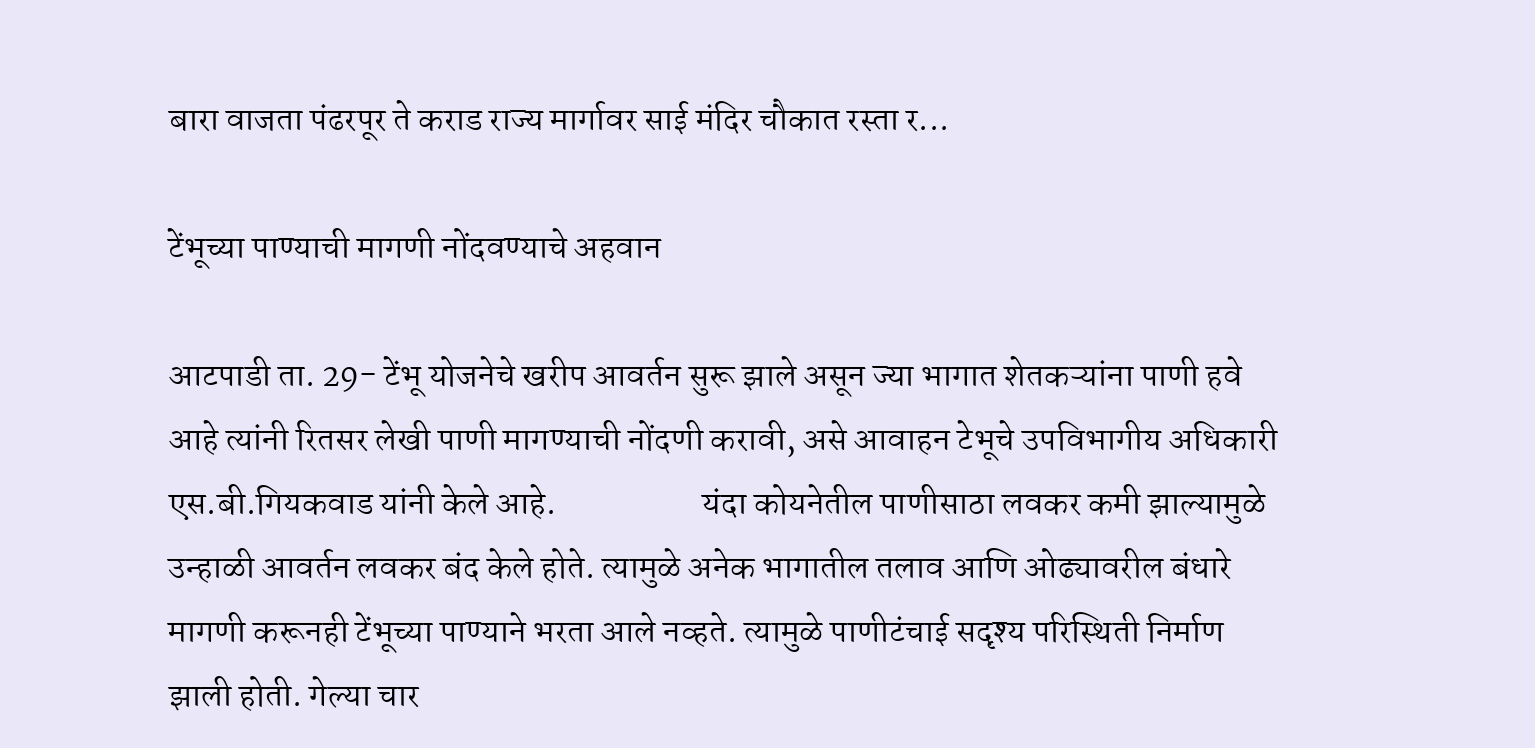बारा वाजता पंढरपूर ते कराड राज्य मार्गावर साई मंदिर चौकात रस्ता र...

टेंभूच्या पाण्याची मागणी नोंदवण्याचे अहवान

आटपाडी ता. 29- टेंभू योजनेचे खरीप आवर्तन सुरू झाले असून ज्या भागात शेतकऱ्यांना पाणी हवे आहे त्यांनी रितसर लेखी पाणी मागण्याची नोंदणी करावी, असे आवाहन टेभूचे उपविभागीय अधिकारी एस.बी.गियकवाड यांनी केले आहे.                     यंदा कोयनेतील पाणीसाठा लवकर कमी झाल्यामुळे उन्हाळी आवर्तन लवकर बंद केले होते. त्यामुळे अनेक भागातील तलाव आणि ओढ्यावरील बंधारे मागणी करूनही टेंभूच्या पाण्याने भरता आले नव्हते. त्यामुळे पाणीटंचाई सदृश्य परिस्थिती निर्माण झाली होती. गेल्या चार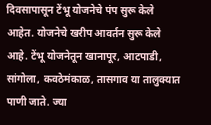दिवसापासून टेंभू योजनेचे पंप सुरू केले आहेत. योजनेचे खरीप आवर्तन सुरू केले आहे. टेंभू योजनेतून खानापूर, आटपाडी, सांगोला, कवठेमंकाळ, तासगाव या तालुक्यात पाणी जाते. ज्या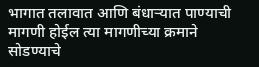भागात तलावात आणि बंधाऱ्यात पाण्याची मागणी होईल त्या मागणीच्या क्रमाने सोडण्याचे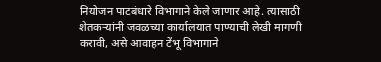नियोजन पाटबंधारे विभागाने केले जाणार आहे. त्यासाठी शेतकऱ्यांनी जवळच्या कार्यालयात पाण्याची लेखी मागणी करावी, असे आवाहन टेंभू विभागाने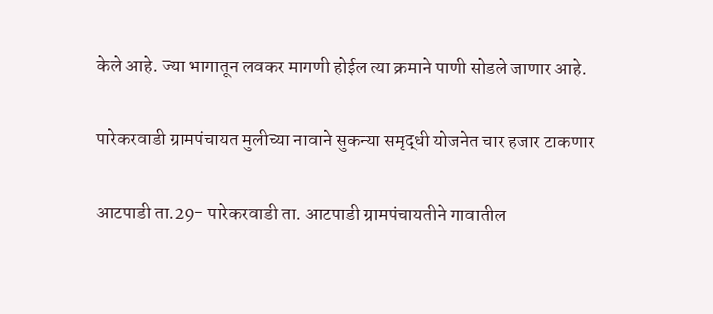केले आहे. ज्या भागातून लवकर मागणी होईल त्या क्रमाने पाणी सोडले जाणार आहे.

पारेकरवाडी ग्रामपंचायत मुलीच्या नावाने सुकन्या समृद्धी योजनेत चार हजार टाकणार

आटपाडी ता.29- पारेकरवाडी ता. आटपाडी ग्रामपंचायतीने गावातील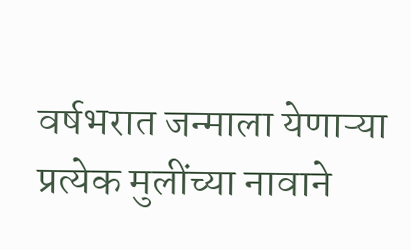वर्षभरात जन्माला येणाऱ्या प्रत्येक मुलींच्या नावाने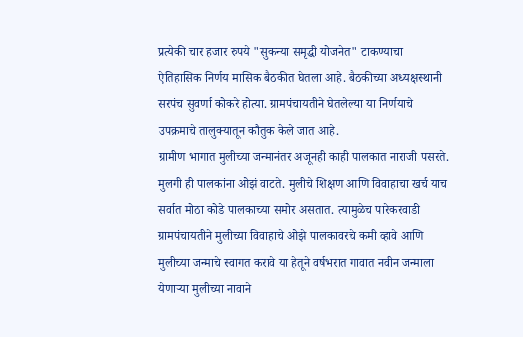प्रत्येकी चार हजार रुपये "सुकन्या समृद्धी योजनेत" टाकण्याचा  ऐतिहासिक निर्णय मासिक बैठकीत घेतला आहे. बैठकीच्या अध्यक्षस्थानी सरपंच सुवर्णा कोकरे होत्या. ग्रामपंचायतीने घेतलेल्या या निर्णयाचे उपक्रमाचे तालुक्यातून कौतुक केले जात आहे.                                          ग्रामीण भागात मुलीच्या जन्मानंतर अजूनही काही पालकात नाराजी पसरते. मुलगी ही पालकांना ओझं वाटते. मुलीचे शिक्षण आणि विवाहाचा खर्च याच सर्वात मोठा कोडे पालकाच्या समोर असतात. त्यामुळेच पारेकरवाडी ग्रामपंचायतीने मुलीच्या विवाहाचे ओझे पालकावरचे कमी व्हावे आणि मुलीच्या जन्माचे स्वागत करावे या हेतूने वर्षभरात गावात नवीन जन्माला येणाऱ्या मुलीच्या नावाने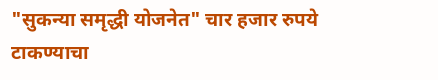"सुकन्या समृद्धी योजनेत" चार हजार रुपये टाकण्याचा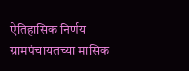ऐतिहासिक निर्णय ग्रामपंचायतच्या मासिक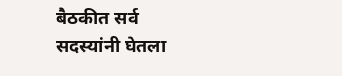बैठकीत सर्व सदस्यांनी घेतला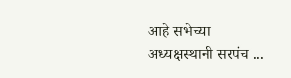आहे सभेच्या अध्यक्षस्थानी सरपंच ...